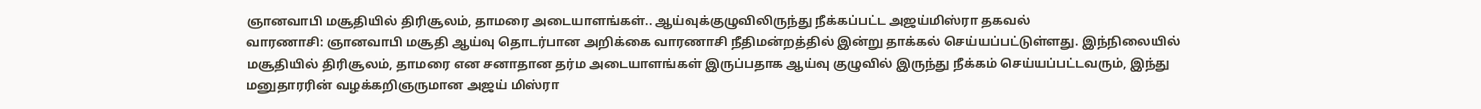ஞானவாபி மசூதியில் திரிசூலம், தாமரை அடையாளங்கள்.. ஆய்வுக்குழுவிலிருந்து நீக்கப்பட்ட அஜய்மிஸ்ரா தகவல்
வாரணாசி: ஞானவாபி மசூதி ஆய்வு தொடர்பான அறிக்கை வாரணாசி நீதிமன்றத்தில் இன்று தாக்கல் செய்யப்பட்டுள்ளது. இந்நிலையில் மசூதியில் திரிசூலம், தாமரை என சனாதான தர்ம அடையாளங்கள் இருப்பதாக ஆய்வு குழுவில் இருந்து நீக்கம் செய்யப்பட்டவரும், இந்து மனுதாரரின் வழக்கறிஞருமான அஜய் மிஸ்ரா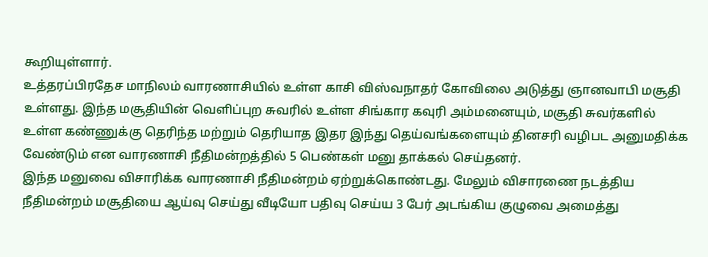கூறியுள்ளார்.
உத்தரப்பிரதேச மாநிலம் வாரணாசியில் உள்ள காசி விஸ்வநாதர் கோவிலை அடுத்து ஞானவாபி மசூதி உள்ளது. இந்த மசூதியின் வெளிப்புற சுவரில் உள்ள சிங்கார கவுரி அம்மனையும், மசூதி சுவர்களில் உள்ள கண்ணுக்கு தெரிந்த மற்றும் தெரியாத இதர இந்து தெய்வங்களையும் தினசரி வழிபட அனுமதிக்க வேண்டும் என வாரணாசி நீதிமன்றத்தில் 5 பெண்கள் மனு தாக்கல் செய்தனர்.
இந்த மனுவை விசாரிக்க வாரணாசி நீதிமன்றம் ஏற்றுக்கொண்டது. மேலும் விசாரணை நடத்திய நீதிமன்றம் மசூதியை ஆய்வு செய்து வீடியோ பதிவு செய்ய 3 பேர் அடங்கிய குழுவை அமைத்து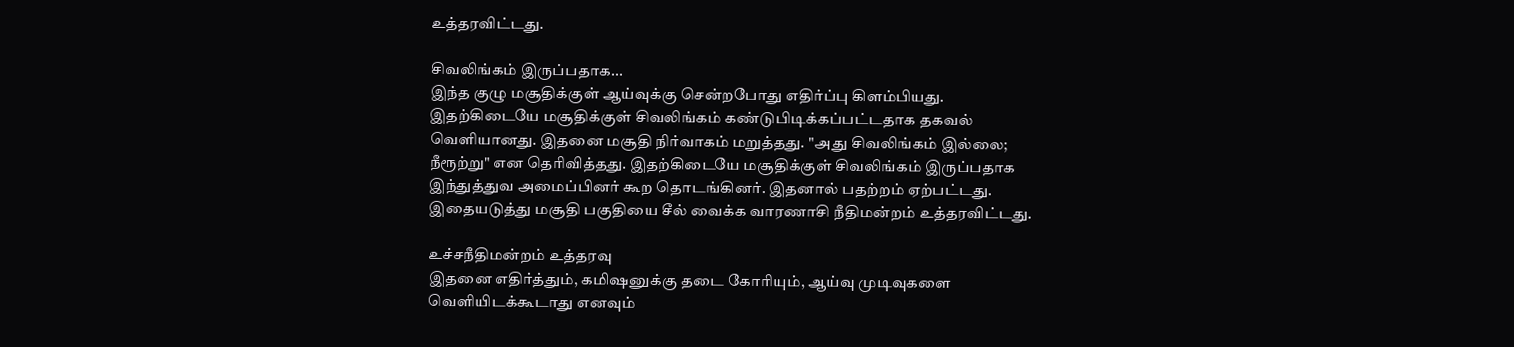உத்தரவிட்டது.

சிவலிங்கம் இருப்பதாக...
இந்த குழு மசூதிக்குள் ஆய்வுக்கு சென்றபோது எதிர்ப்பு கிளம்பியது. இதற்கிடையே மசூதிக்குள் சிவலிங்கம் கண்டுபிடிக்கப்பட்டதாக தகவல் வெளியானது. இதனை மசூதி நிர்வாகம் மறுத்தது. "அது சிவலிங்கம் இல்லை; நீரூற்று" என தெரிவித்தது. இதற்கிடையே மசூதிக்குள் சிவலிங்கம் இருப்பதாக இந்துத்துவ அமைப்பினர் கூற தொடங்கினர். இதனால் பதற்றம் ஏற்பட்டது. இதையடுத்து மசூதி பகுதியை சீல் வைக்க வாரணாசி நீதிமன்றம் உத்தரவிட்டது.

உச்சநீதிமன்றம் உத்தரவு
இதனை எதிர்த்தும், கமிஷனுக்கு தடை கோரியும், ஆய்வு முடிவுகளை வெளியிடக்கூடாது எனவும்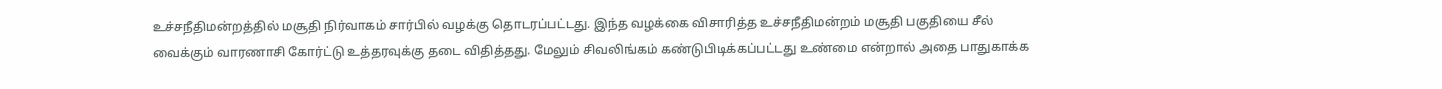உச்சநீதிமன்றத்தில் மசூதி நிர்வாகம் சார்பில் வழக்கு தொடரப்பட்டது. இந்த வழக்கை விசாரித்த உச்சநீதிமன்றம் மசூதி பகுதியை சீல் வைக்கும் வாரணாசி கோர்ட்டு உத்தரவுக்கு தடை விதித்தது. மேலும் சிவலிங்கம் கண்டுபிடிக்கப்பட்டது உண்மை என்றால் அதை பாதுகாக்க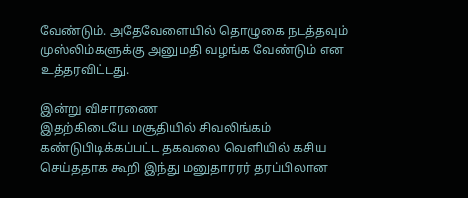வேண்டும். அதேவேளையில் தொழுகை நடத்தவும் முஸ்லிம்களுக்கு அனுமதி வழங்க வேண்டும் என உத்தரவிட்டது.

இன்று விசாரணை
இதற்கிடையே மசூதியில் சிவலிங்கம் கண்டுபிடிக்கப்பட்ட தகவலை வெளியில் கசிய செய்ததாக கூறி இந்து மனுதாரரர் தரப்பிலான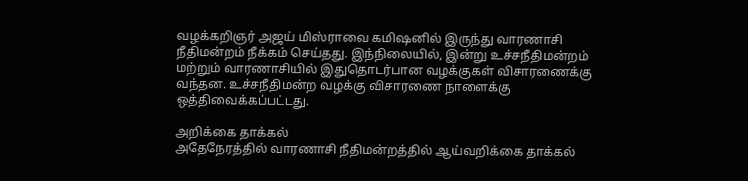வழக்கறிஞர் அஜய் மிஸ்ராவை கமிஷனில் இருந்து வாரணாசி நீதிமன்றம் நீக்கம் செய்தது. இந்நிலையில், இன்று உச்சநீதிமன்றம் மற்றும் வாரணாசியில் இதுதொடர்பான வழக்குகள் விசாரணைக்கு வந்தன. உச்சநீதிமன்ற வழக்கு விசாரணை நாளைக்கு ஒத்திவைக்கப்பட்டது.

அறிக்கை தாக்கல்
அதேநேரத்தில் வாரணாசி நீதிமன்றத்தில் ஆய்வறிக்கை தாக்கல்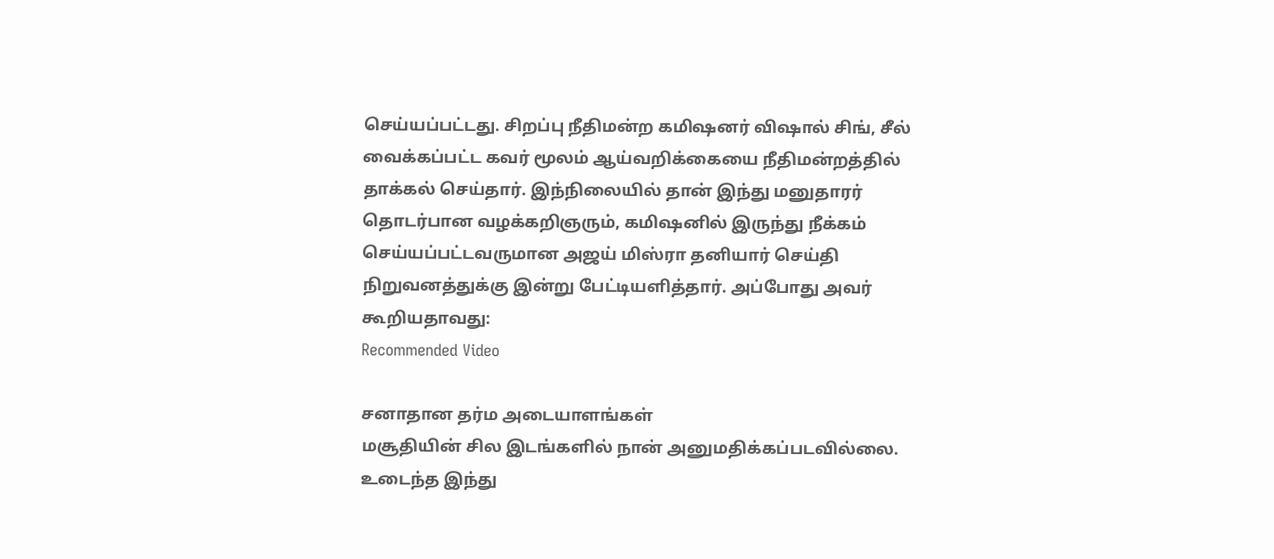செய்யப்பட்டது. சிறப்பு நீதிமன்ற கமிஷனர் விஷால் சிங், சீல் வைக்கப்பட்ட கவர் மூலம் ஆய்வறிக்கையை நீதிமன்றத்தில் தாக்கல் செய்தார். இந்நிலையில் தான் இந்து மனுதாரர் தொடர்பான வழக்கறிஞரும், கமிஷனில் இருந்து நீக்கம் செய்யப்பட்டவருமான அஜய் மிஸ்ரா தனியார் செய்தி நிறுவனத்துக்கு இன்று பேட்டியளித்தார். அப்போது அவர் கூறியதாவது:
Recommended Video

சனாதான தர்ம அடையாளங்கள்
மசூதியின் சில இடங்களில் நான் அனுமதிக்கப்படவில்லை. உடைந்த இந்து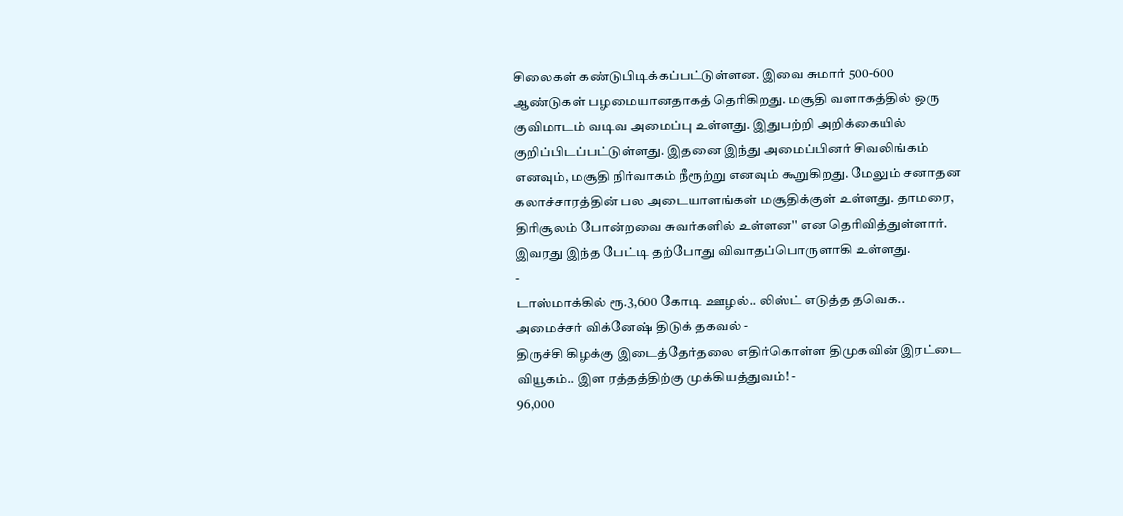சிலைகள் கண்டுபிடிக்கப்பட்டுள்ளன. இவை சுமார் 500-600 ஆண்டுகள் பழமையானதாகத் தெரிகிறது. மசூதி வளாகத்தில் ஒரு குவிமாடம் வடிவ அமைப்பு உள்ளது. இதுபற்றி அறிக்கையில் குறிப்பிடப்பட்டுள்ளது. இதனை இந்து அமைப்பினர் சிவலிங்கம் எனவும், மசூதி நிர்வாகம் நீரூற்று எனவும் கூறுகிறது. மேலும் சனாதன கலாச்சாரத்தின் பல அடையாளங்கள் மசூதிக்குள் உள்ளது. தாமரை, திரிசூலம் போன்றவை சுவர்களில் உள்ளன'' என தெரிவித்துள்ளார். இவரது இந்த பேட்டி தற்போது விவாதப்பொருளாகி உள்ளது.
-
டாஸ்மாக்கில் ரூ.3,600 கோடி ஊழல்.. லிஸ்ட் எடுத்த தவெக.. அமைச்சர் விக்னேஷ் திடுக் தகவல் -
திருச்சி கிழக்கு இடைத்தேர்தலை எதிர்கொள்ள திமுகவின் இரட்டை வியூகம்.. இள ரத்தத்திற்கு முக்கியத்துவம்! -
96,000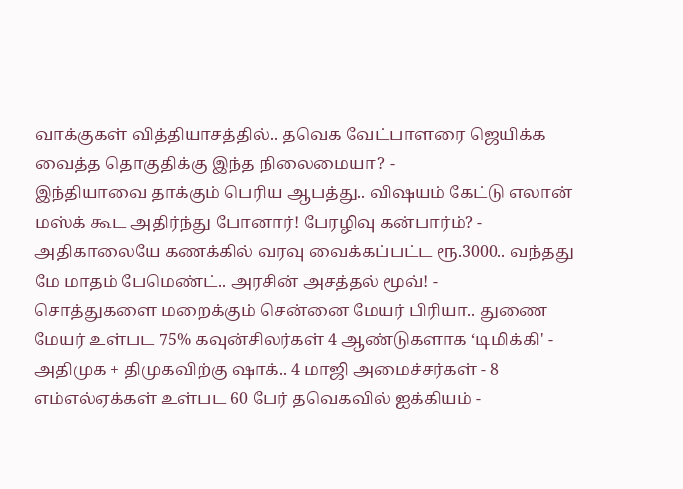வாக்குகள் வித்தியாசத்தில்.. தவெக வேட்பாளரை ஜெயிக்க வைத்த தொகுதிக்கு இந்த நிலைமையா? -
இந்தியாவை தாக்கும் பெரிய ஆபத்து.. விஷயம் கேட்டு எலான் மஸ்க் கூட அதிர்ந்து போனார்! பேரழிவு கன்பார்ம்? -
அதிகாலையே கணக்கில் வரவு வைக்கப்பட்ட ரூ.3000.. வந்தது மே மாதம் பேமெண்ட்.. அரசின் அசத்தல் மூவ்! -
சொத்துகளை மறைக்கும் சென்னை மேயர் பிரியா.. துணை மேயர் உள்பட 75% கவுன்சிலர்கள் 4 ஆண்டுகளாக ‘டிமிக்கி' -
அதிமுக + திமுகவிற்கு ஷாக்.. 4 மாஜி அமைச்சர்கள் - 8 எம்எல்ஏக்கள் உள்பட 60 பேர் தவெகவில் ஐக்கியம் -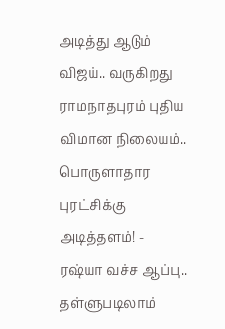அடித்து ஆடும் விஜய்.. வருகிறது ராமநாதபுரம் புதிய விமான நிலையம்.. பொருளாதார புரட்சிக்கு அடித்தளம்! -
ரஷ்யா வச்ச ஆப்பு.. தள்ளுபடிலாம்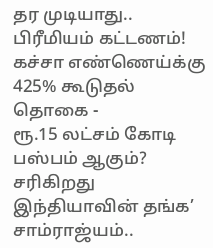தர முடியாது.. பிரீமியம் கட்டணம்! கச்சா எண்ணெய்க்கு 425% கூடுதல் தொகை -
ரூ.15 லட்சம் கோடி பஸ்பம் ஆகும்? சரிகிறது இந்தியாவின் தங்க’ சாம்ராஜ்யம்..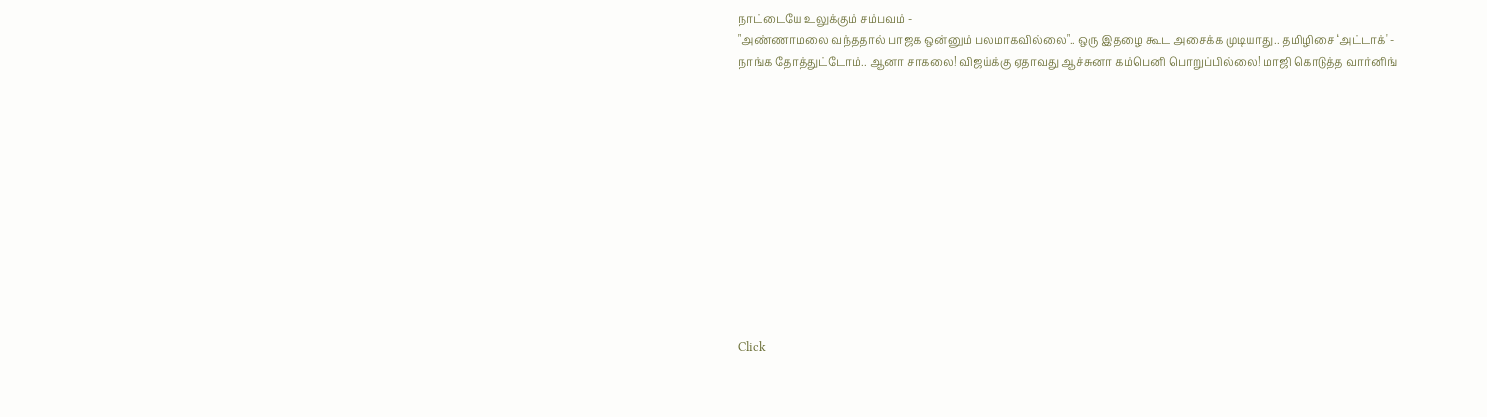நாட்டையே உலுக்கும் சம்பவம் -
"அண்ணாமலை வந்ததால் பாஜக ஒன்னும் பலமாகவில்லை".. ஒரு இதழை கூட அசைக்க முடியாது.. தமிழிசை ‘அட்டாக்' -
நாங்க தோத்துட்டோம்.. ஆனா சாகலை! விஜய்க்கு ஏதாவது ஆச்சுனா கம்பெனி பொறுப்பில்லை! மாஜி கொடுத்த வார்னிங்












Click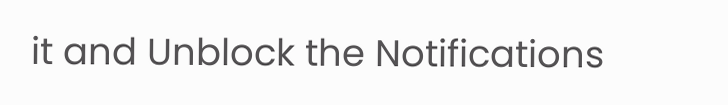it and Unblock the Notifications